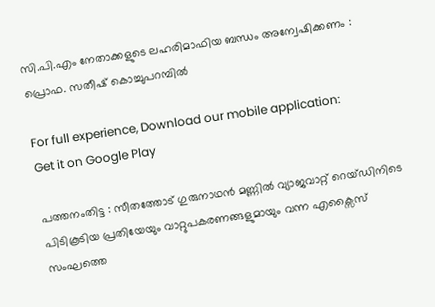സി.പി.എം നേതാക്കളുടെ ലഹരിമാഫിയ ബന്ധം അന്വേഷിക്കണം : പ്രൊഫ. സതീഷ് കൊച്ചുപറമ്പില്‍

For full experience, Download our mobile application:
Get it on Google Play

പത്തനംതിട്ട : സീതത്തോട് ഗുരുനാഥന്‍ മണ്ണില്‍ വ്യാജവാറ്റ് റെയ്ഡിനിടെ പിടികൂടിയ പ്രതിയേയും വാറ്റുപകരണങ്ങളുമായും വന്ന എക്സൈസ് സംഘത്തെ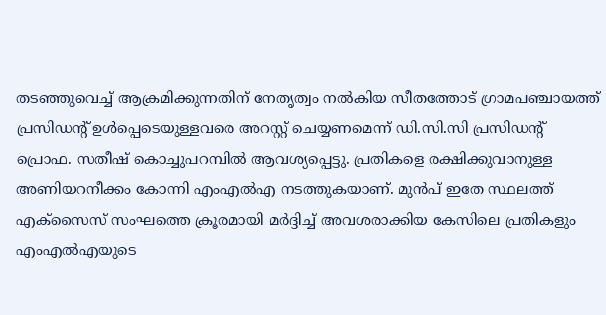തടഞ്ഞുവെച്ച് ആക്രമിക്കുന്നതിന് നേതൃത്വം നല്‍കിയ സീതത്തോട് ഗ്രാമപഞ്ചായത്ത് പ്രസിഡന്‍റ് ഉള്‍പ്പെടെയുള്ളവരെ അറസ്റ്റ് ചെയ്യണമെന്ന് ഡി.സി.സി പ്രസിഡന്റ് പ്രൊഫ. സതീഷ് കൊച്ചുപറമ്പില്‍ ആവശ്യപ്പെട്ടു. പ്രതികളെ രക്ഷിക്കുവാനുള്ള അണിയറനീക്കം കോന്നി എംഎല്‍എ നടത്തുകയാണ്. മുന്‍പ് ഇതേ സ്ഥലത്ത് എക്സൈസ് സംഘത്തെ ക്രൂരമായി മര്‍ദ്ദിച്ച് അവശരാക്കിയ കേസിലെ പ്രതികളും എംഎല്‍എയുടെ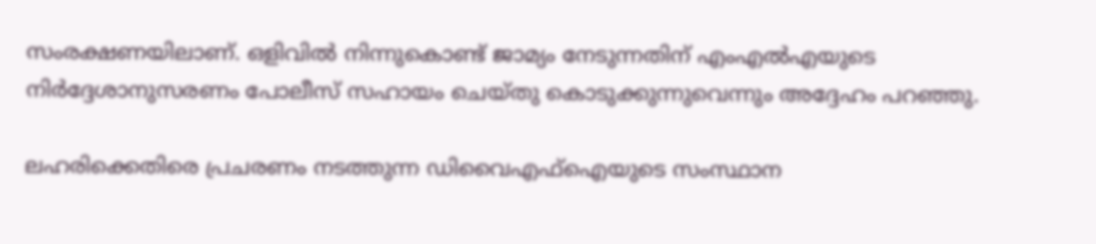സംരക്ഷണയിലാണ്. ഒളിവില്‍ നിന്നുകൊണ്ട് ജാമ്യം നേടുന്നതിന് എംഎല്‍എയുടെ നിര്‍ദ്ദേശാനുസരണം പോലീസ് സഹായം ചെയ്തു കൊടുക്കുന്നുവെന്നും അദ്ദേഹം പറഞ്ഞു.

ലഹരിക്കെതിരെ പ്രചരണം നടത്തുന്ന ഡിവൈഎഫ്ഐയുടെ സംസ്ഥാന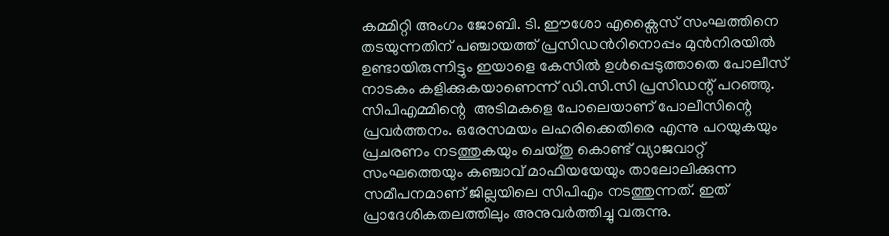കമ്മിറ്റി അംഗം ജോബി. ടി. ഈശോ എക്സൈസ് സംഘത്തിനെ തടയുന്നതിന് പഞ്ചായത്ത് പ്രസിഡന്‍റിനൊപ്പം മുന്‍നിരയില്‍ ഉണ്ടായിരുന്നിട്ടും ഇയാളെ കേസില്‍ ഉള്‍പ്പെടുത്താതെ പോലീസ് നാടകം കളിക്കുകയാണെന്ന് ഡി.സി.സി പ്രസിഡന്റ് പറഞ്ഞു. സിപിഎമ്മിന്റെ  അടിമകളെ പോലെയാണ് പോലീസിന്റെ  പ്രവര്‍ത്തനം. ഒരേസമയം ലഹരിക്കെതിരെ എന്നു പറയുകയും പ്രചരണം നടത്തുകയും ചെയ്തു കൊണ്ട് വ്യാജവാറ്റ് സംഘത്തെയും കഞ്ചാവ് മാഫിയയേയും താലോലിക്കുന്ന സമീപനമാണ് ജില്ലയിലെ സിപിഎം നടത്തുന്നത്. ഇത് പ്രാദേശികതലത്തിലും അനുവര്‍ത്തിച്ചു വരുന്നു.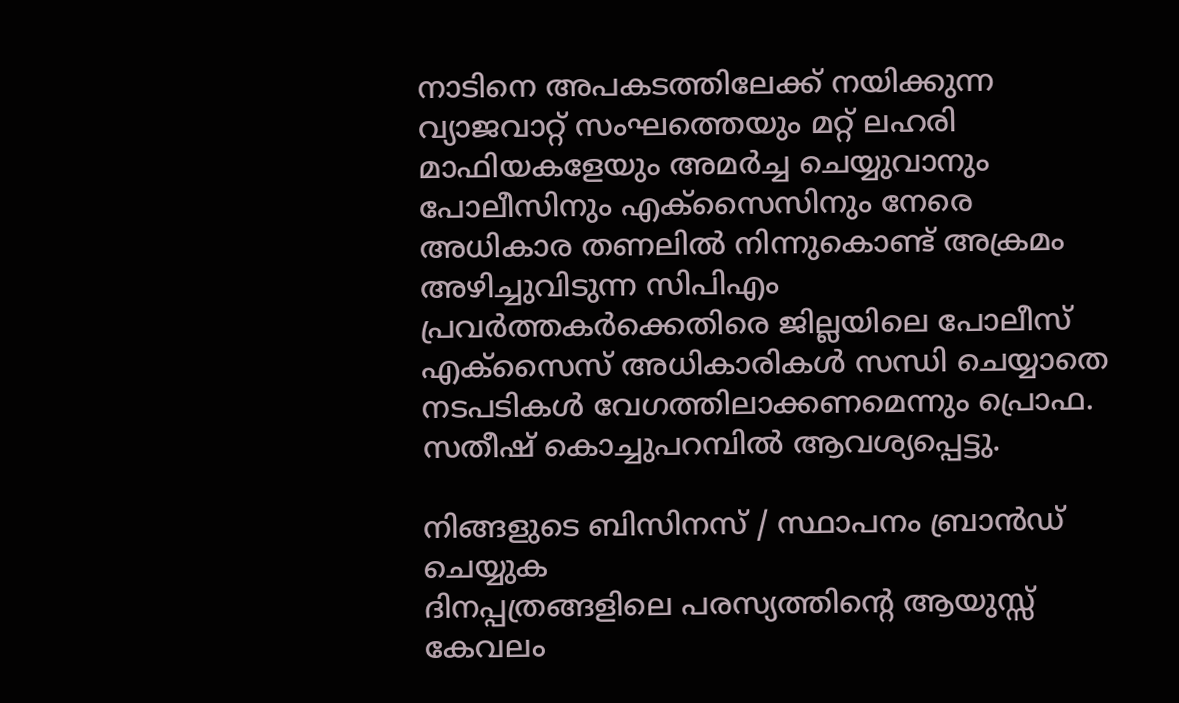നാടിനെ അപകടത്തിലേക്ക് നയിക്കുന്ന വ്യാജവാറ്റ് സംഘത്തെയും മറ്റ് ലഹരി മാഫിയകളേയും അമര്‍ച്ച ചെയ്യുവാനും പോലീസിനും എക്സൈസിനും നേരെ അധികാര തണലില്‍ നിന്നുകൊണ്ട് അക്രമം അഴിച്ചുവിടുന്ന സിപിഎം പ്രവര്‍ത്തകര്‍ക്കെതിരെ ജില്ലയിലെ പോലീസ് എക്സൈസ് അധികാരികള്‍ സന്ധി ചെയ്യാതെ നടപടികള്‍ വേഗത്തിലാക്കണമെന്നും പ്രൊഫ. സതീഷ് കൊച്ചുപറമ്പില്‍ ആവശ്യപ്പെട്ടു.

നിങ്ങളുടെ ബിസിനസ് / സ്ഥാപനം ബ്രാന്‍ഡ് ചെയ്യുക
ദിനപ്പത്രങ്ങളിലെ പരസ്യത്തിന്റെ ആയുസ്സ് കേവലം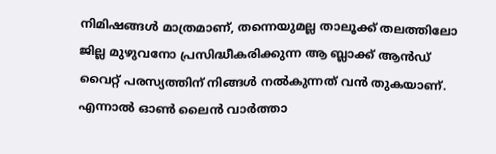നിമിഷങ്ങള്‍ മാത്രമാണ്, തന്നെയുമല്ല താലൂക്ക് തലത്തിലോ ജില്ല മുഴുവനോ പ്രസിദ്ധീകരിക്കുന്ന ആ ബ്ലാക്ക് ആന്‍ഡ് വൈറ്റ് പരസ്യത്തിന് നിങ്ങള്‍ നല്‍കുന്നത് വന്‍ തുകയാണ്. എന്നാല്‍ ഓണ്‍ ലൈന്‍ വാര്‍ത്താ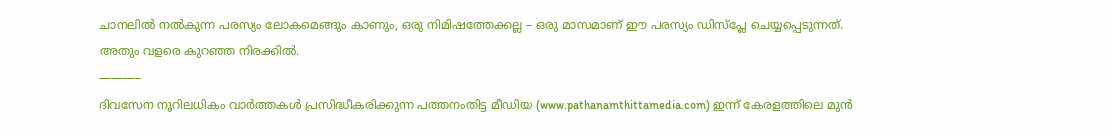ചാനലില്‍ നല്‍കുന്ന പരസ്യം ലോകമെങ്ങും കാണും, ഒരു നിമിഷത്തേക്കല്ല – ഒരു മാസമാണ് ഈ പരസ്യം ഡിസ്പ്ലേ ചെയ്യപ്പെടുന്നത്. അതും വളരെ കുറഞ്ഞ നിരക്കില്‍.
———–
ദിവസേന നൂറിലധികം വാര്‍ത്തകള്‍ പ്രസിദ്ധീകരിക്കുന്ന പത്തനംതിട്ട മീഡിയ (www.pathanamthittamedia.com) ഇന്ന് കേരളത്തിലെ മുന്‍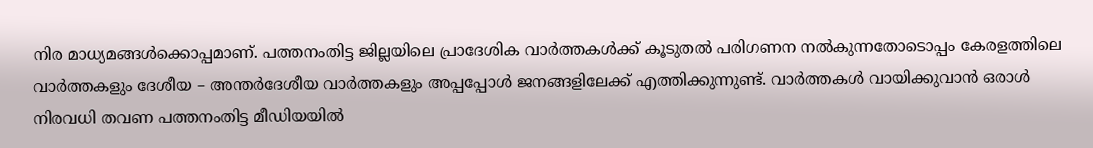നിര മാധ്യമങ്ങള്‍ക്കൊപ്പമാണ്. പത്തനംതിട്ട ജില്ലയിലെ പ്രാദേശിക വാര്‍ത്തകള്‍ക്ക് കൂടുതല്‍ പരിഗണന നല്‍കുന്നതോടൊപ്പം കേരളത്തിലെ വാര്‍ത്തകളും ദേശീയ – അന്തര്‍ദേശീയ വാര്‍ത്തകളും അപ്പപ്പോള്‍ ജനങ്ങളിലേക്ക് എത്തിക്കുന്നുണ്ട്. വാര്‍ത്തകള്‍ വായിക്കുവാന്‍ ഒരാള്‍ നിരവധി തവണ പത്തനംതിട്ട മീഡിയയില്‍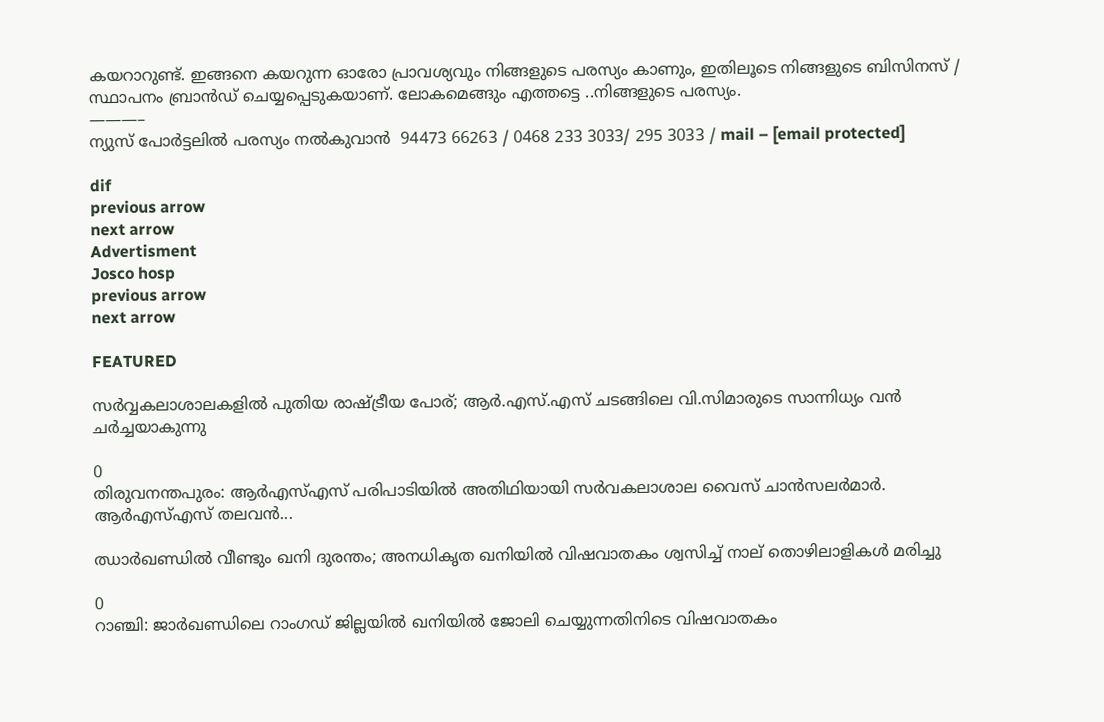കയറാറുണ്ട്. ഇങ്ങനെ കയറുന്ന ഓരോ പ്രാവശ്യവും നിങ്ങളുടെ പരസ്യം കാണും, ഇതിലൂടെ നിങ്ങളുടെ ബിസിനസ് / സ്ഥാപനം ബ്രാന്‍ഡ് ചെയ്യപ്പെടുകയാണ്. ലോകമെങ്ങും എത്തട്ടെ ..നിങ്ങളുടെ പരസ്യം.
———–
ന്യുസ് പോര്‍ട്ടലില്‍ പരസ്യം നല്‍കുവാന്‍  94473 66263 / 0468 233 3033/ 295 3033 / mail – [email protected]

dif
previous arrow
next arrow
Advertisment
Josco hosp
previous arrow
next arrow

FEATURED

സർവ്വകലാശാലകളിൽ പുതിയ രാഷ്ട്രീയ പോര്; ആർ.എസ്.എസ് ചടങ്ങിലെ വി.സിമാരുടെ സാന്നിധ്യം വൻ ചർച്ചയാകുന്നു

0
തിരുവനന്തപുരം: ആർഎസ്എസ് പരിപാടിയിൽ അതിഥിയായി സർവകലാശാല വൈസ് ചാൻസലർമാർ. ആർഎസ്എസ് തലവൻ...

ഝാർഖണ്ഡിൽ വീണ്ടും ഖനി ദുരന്തം; അനധികൃത ഖനിയിൽ വിഷവാതകം ശ്വസിച്ച് നാല് തൊഴിലാളികൾ മരിച്ചു

0
റാഞ്ചി: ജാര്‍ഖണ്ഡിലെ റാംഗഡ് ജില്ലയിൽ ഖനിയില്‍ ജോലി ചെയ്യുന്നതിനിടെ വിഷവാതകം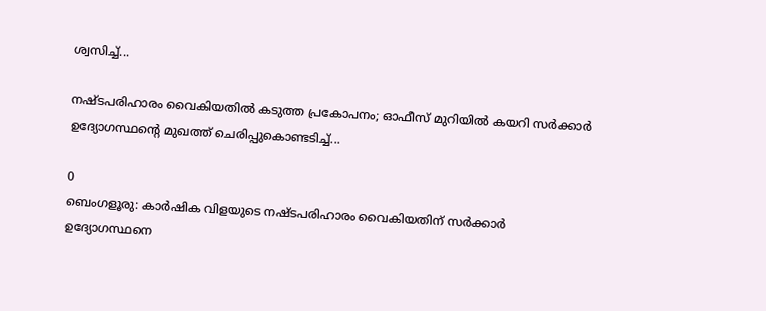ശ്വസിച്ച്...

നഷ്ടപരിഹാരം വൈകിയതിൽ കടുത്ത പ്രകോപനം; ഓഫീസ് മുറിയിൽ കയറി സർക്കാർ ഉദ്യോഗസ്ഥന്റെ മുഖത്ത് ചെരിപ്പുകൊണ്ടടിച്ച്...

0
ബെംഗളൂരു: കാർഷിക വിളയുടെ നഷ്ടപരിഹാരം വൈകിയതിന് സര്‍ക്കാര്‍ ഉദ്യോഗസ്ഥനെ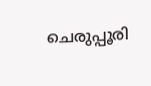ചെരുപ്പൂരി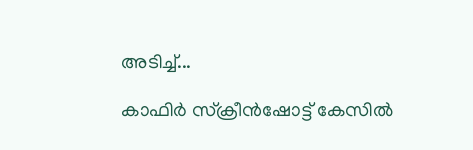അടിച്ച്...

കാഫിർ സ്ക്രീൻഷോട്ട് കേസിൽ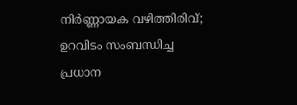നിർണ്ണായക വഴിത്തിരിവ്; ഉറവിടം സംബന്ധിച്ച പ്രധാന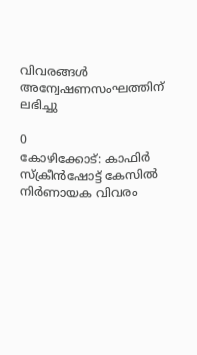വിവരങ്ങൾ അന്വേഷണസംഘത്തിന് ലഭിച്ചു

0
കോഴിക്കോട്: കാഫിര്‍ സ്‌ക്രീന്‍ഷോട്ട് കേസില്‍ നിര്‍ണായക വിവരം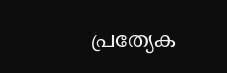പ്രത്യേക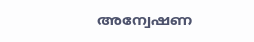അന്വേഷണ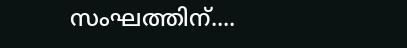സംഘത്തിന്....